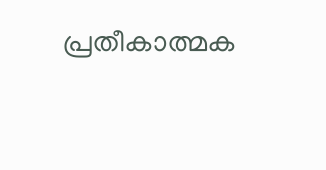പ്രതീകാത്മക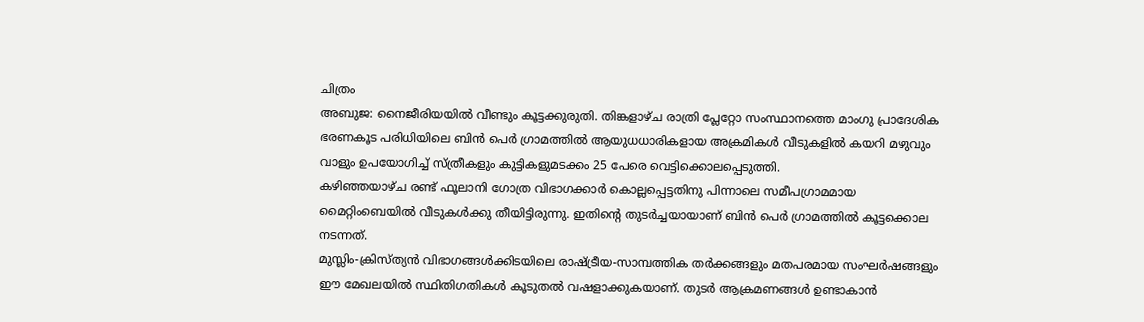ചിത്രം
അബുജ: നൈജീരിയയിൽ വീണ്ടും കൂട്ടക്കുരുതി. തിങ്കളാഴ്ച രാത്രി പ്ലേറ്റോ സംസ്ഥാനത്തെ മാംഗു പ്രാദേശിക ഭരണകൂട പരിധിയിലെ ബിൻ പെർ ഗ്രാമത്തിൽ ആയുധധാരികളായ അക്രമികൾ വീടുകളിൽ കയറി മഴുവും വാളും ഉപയോഗിച്ച് സ്ത്രീകളും കുട്ടികളുമടക്കം 25 പേരെ വെട്ടിക്കൊലപ്പെടുത്തി.
കഴിഞ്ഞയാഴ്ച രണ്ട് ഫൂലാനി ഗോത്ര വിഭാഗക്കാർ കൊല്ലപ്പെട്ടതിനു പിന്നാലെ സമീപഗ്രാമമായ മൈറ്റിംബെയിൽ വീടുകൾക്കു തീയിട്ടിരുന്നു. ഇതിന്റെ തുടർച്ചയായാണ് ബിൻ പെർ ഗ്രാമത്തിൽ കൂട്ടക്കൊല നടന്നത്.
മുസ്ലിം-ക്രിസ്ത്യൻ വിഭാഗങ്ങൾക്കിടയിലെ രാഷ്ട്രീയ-സാമ്പത്തിക തർക്കങ്ങളും മതപരമായ സംഘർഷങ്ങളും ഈ മേഖലയിൽ സ്ഥിതിഗതികൾ കൂടുതൽ വഷളാക്കുകയാണ്. തുടർ ആക്രമണങ്ങൾ ഉണ്ടാകാൻ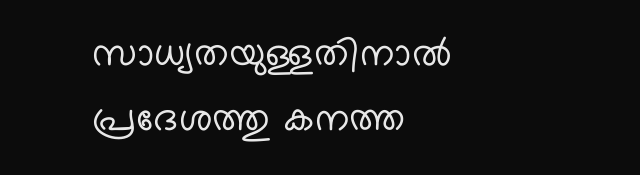സാധ്യതയുള്ളതിനാൽ പ്രദേശത്തു കനത്ത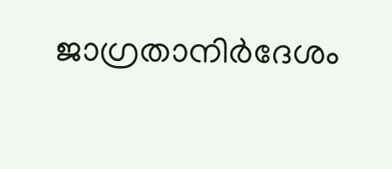ജാഗ്രതാനിർദേശം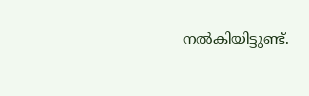നൽകിയിട്ടുണ്ട്.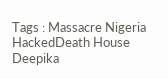Tags : Massacre Nigeria HackedDeath House Deepika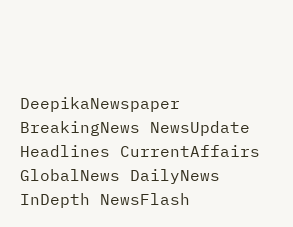DeepikaNewspaper BreakingNews NewsUpdate Headlines CurrentAffairs GlobalNews DailyNews InDepth NewsFlash